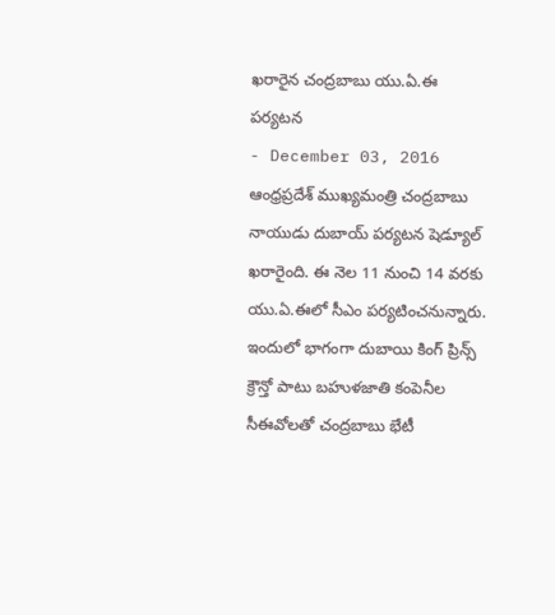ఖరారైన చంద్రబాబు యు.ఏ.ఈ పర్యటన
- December 03, 2016
ఆంధ్రప్రదేశ్ ముఖ్యమంత్రి చంద్రబాబు నాయుడు దుబాయ్ పర్యటన షెడ్యూల్ ఖరారైంది. ఈ నెల 11 నుంచి 14 వరకు యు.ఏ.ఈలో సీఎం పర్యటించనున్నారు. ఇందులో భాగంగా దుబాయి కింగ్ ప్రిన్స్ క్రౌన్తో పాటు బహుళజాతి కంపెనీల సీఈవోలతో చంద్రబాబు భేటీ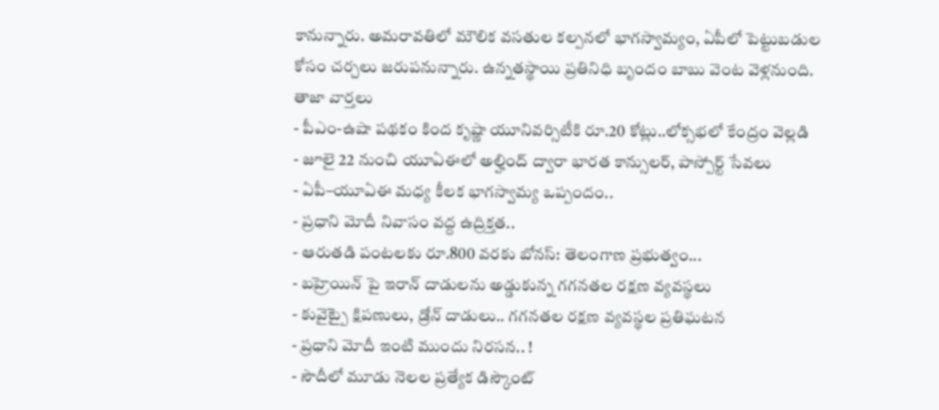కానున్నారు. అమరావతిలో మౌలిక వసతుల కల్పనలో భాగస్వామ్యం, ఏపీలో పెట్టుబడుల కోసం చర్చలు జరుపనున్నారు. ఉన్నతస్థాయి ప్రతినిధి బృందం బాబు వెంట వెళ్లనుంది.
తాజా వార్తలు
- పీఎం-ఉషా పథకం కింద కృష్ణా యూనివర్సిటీకి రూ.20 కోట్లు..లోక్సభలో కేంద్రం వెల్లడి
- జూలై 22 నుంచి యూఏఈలో అల్హింద్ ద్వారా భారత కాన్సులర్, పాస్పోర్ట్ సేవలు
- ఏపీ–యూఏఈ మధ్య కీలక భాగస్వామ్య ఒప్పందం..
- ప్రధాని మోదీ నివాసం వద్ద ఉద్రిక్తత..
- ఆరుతడి పంటలకు రూ.800 వరకు బోనస్: తెలంగాణ ప్రభుత్వం...
- బహ్రెయిన్ పై ఇరాన్ దాడులను అడ్డుకున్న గగనతల రక్షణ వ్యవస్థలు
- కువైట్పై క్షిపణులు, డ్రోన్ దాడులు.. గగనతల రక్షణ వ్యవస్థల ప్రతిఘటన
- ప్రధాని మోదీ ఇంటి ముందు నిరసన.. !
- సౌదీలో మూడు నెలల ప్రత్యేక డిస్కౌంట్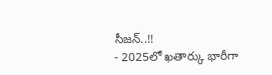సీజన్..!!
- 2025లో ఖతార్కు భారీగా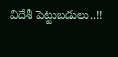విదేశీ పెట్టుబడులు..!!